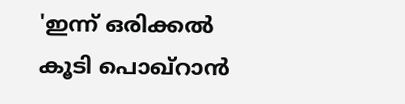'ഇന്ന് ഒരിക്കല്‍ കൂടി പൊഖ്‌റാന്‍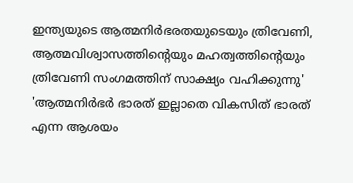ഇന്ത്യയുടെ ആത്മനിർഭരതയുടെയും ത്രിവേണി, ആത്മവിശ്വാസത്തിന്റെയും മഹത്വത്തിന്റെയും ത്രിവേണി സംഗമത്തിന് സാക്ഷ്യം വഹിക്കുന്നു'
'ആത്മനിര്‍ഭര്‍ ഭാരത് ഇല്ലാതെ വികസിത് ഭാരത് എന്ന ആശയം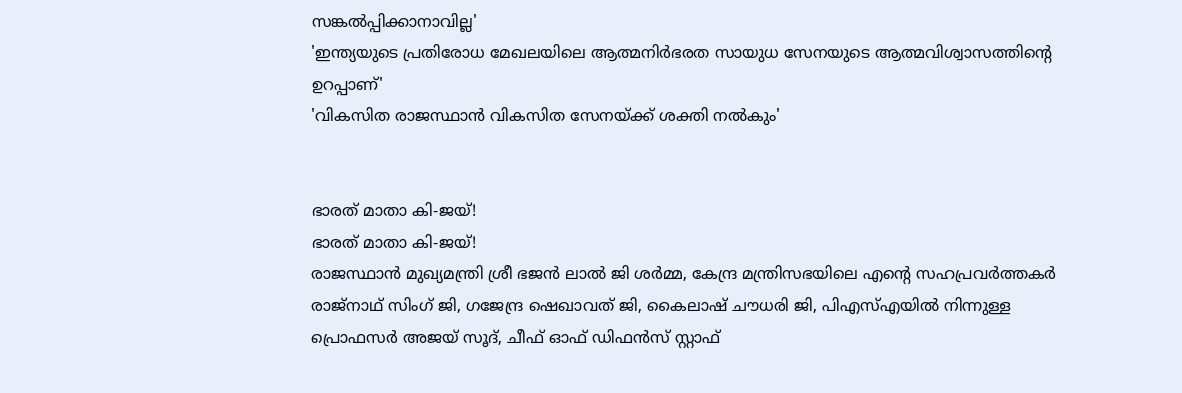സങ്കല്‍പ്പിക്കാനാവില്ല'
'ഇന്ത്യയുടെ പ്രതിരോധ മേഖലയിലെ ആത്മനിർഭരത സായുധ സേനയുടെ ആത്മവിശ്വാസത്തിന്റെ ഉറപ്പാണ്'
'വികസിത രാജസ്ഥാന്‍ വികസിത സേനയ്ക്ക് ശക്തി നല്‍കും'


ഭാരത് മാതാ കി-ജയ്!
ഭാരത് മാതാ കി-ജയ്!
രാജസ്ഥാന്‍ മുഖ്യമന്ത്രി ശ്രീ ഭജന്‍ ലാല്‍ ജി ശര്‍മ്മ, കേന്ദ്ര മന്ത്രിസഭയിലെ എന്റെ സഹപ്രവര്‍ത്തകര്‍ രാജ്നാഥ് സിംഗ് ജി, ഗജേന്ദ്ര ഷെഖാവത് ജി, കൈലാഷ് ചൗധരി ജി, പിഎസ്എയില്‍ നിന്നുള്ള പ്രൊഫസര്‍ അജയ് സൂദ്, ചീഫ് ഓഫ് ഡിഫന്‍സ് സ്റ്റാഫ്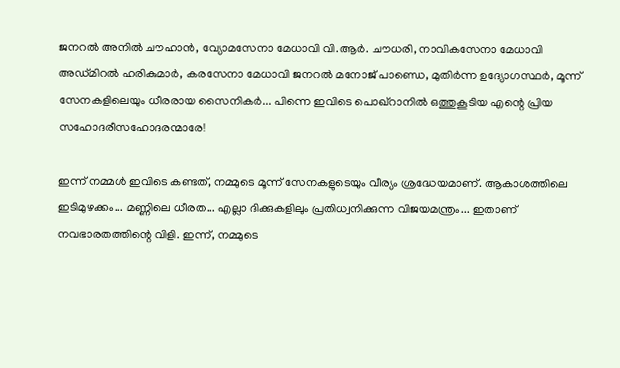ജനറല്‍ അനില്‍ ചൗഹാന്‍, വ്യോമസേനാ മേധാവി വി.ആര്‍. ചൗധരി, നാവികസേനാ മേധാവി അഡ്മിറല്‍ ഹരികുമാര്‍, കരസേനാ മേധാവി ജനറല്‍ മനോജ് പാണ്ഡെ, മുതിര്‍ന്ന ഉദ്യോഗസ്ഥര്‍, മൂന്ന് സേനകളിലെയും ധീരരായ സൈനികര്‍... പിന്നെ ഇവിടെ പൊഖ്റാനില്‍ ഒത്തുകൂടിയ എന്റെ പ്രിയ സഹോദരീസഹോദരന്മാരേ!

ഇന്ന് നമ്മള്‍ ഇവിടെ കണ്ടത്, നമ്മുടെ മൂന്ന് സേനകളുടെയും വീര്യം ശ്രദ്ധേയമാണ്. ആകാശത്തിലെ ഇടിമുഴക്കം... മണ്ണിലെ ധീരത... എല്ലാ ദിക്കുകളിലും പ്രതിധ്വനിക്കുന്ന വിജയമന്ത്രം... ഇതാണ് നവഭാരതത്തിന്റെ വിളി. ഇന്ന്, നമ്മുടെ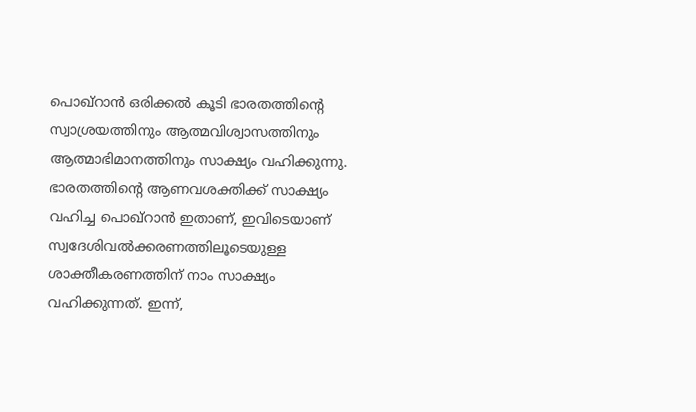പൊഖ്റാന്‍ ഒരിക്കല്‍ കൂടി ഭാരതത്തിന്റെ സ്വാശ്രയത്തിനും ആത്മവിശ്വാസത്തിനും ആത്മാഭിമാനത്തിനും സാക്ഷ്യം വഹിക്കുന്നു. ഭാരതത്തിന്റെ ആണവശക്തിക്ക് സാക്ഷ്യം വഹിച്ച പൊഖ്റാന്‍ ഇതാണ്, ഇവിടെയാണ് സ്വദേശിവല്‍ക്കരണത്തിലൂടെയുള്ള ശാക്തീകരണത്തിന് നാം സാക്ഷ്യം വഹിക്കുന്നത്. ഇന്ന്,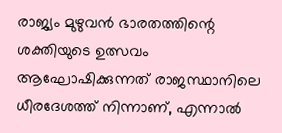രാജ്യം മുഴുവന്‍ ഭാരതത്തിന്റെ ശക്തിയുടെ ഉത്സവം ആഘോഷിക്കുന്നത് രാജസ്ഥാനിലെ ധീരദേശത്ത് നിന്നാണ്, എന്നാല്‍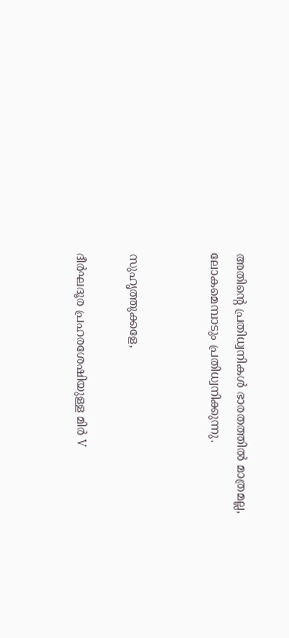അതിന്റെ പ്രതിധ്വനികള്‍ ഭാരതത്തില്‍ മാത്രമല്ല, ലോകമെമ്പാടും പ്രതിധ്വനിക്കുന്നു.


സുഹൃത്തുക്കളേ,

ദീര്‍ഘദൂര പ്രഹരശേഷിയുള്ള മിര്‍ V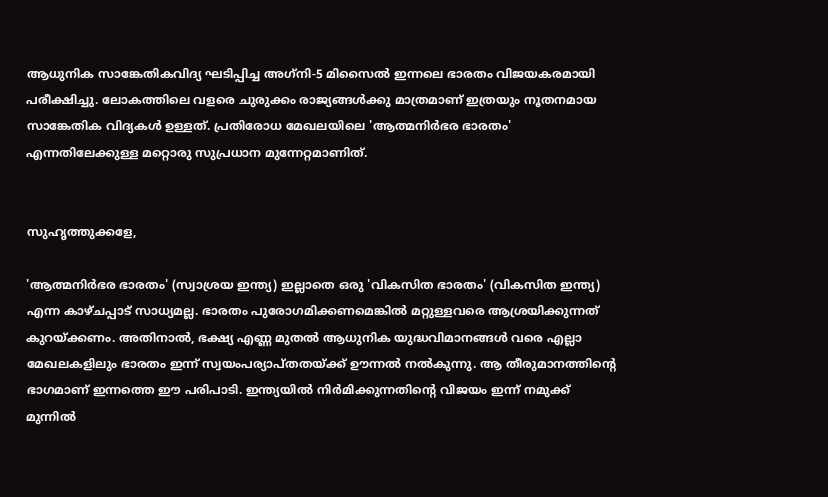ആധുനിക സാങ്കേതികവിദ്യ ഘടിപ്പിച്ച അഗ്‌നി-5 മിസൈല്‍ ഇന്നലെ ഭാരതം വിജയകരമായി പരീക്ഷിച്ചു. ലോകത്തിലെ വളരെ ചുരുക്കം രാജ്യങ്ങള്‍ക്കു മാത്രമാണ് ഇത്രയും നൂതനമായ സാങ്കേതിക വിദ്യകള്‍ ഉള്ളത്. പ്രതിരോധ മേഖലയിലെ 'ആത്മനിര്‍ഭര ഭാരതം' എന്നതിലേക്കുള്ള മറ്റൊരു സുപ്രധാന മുന്നേറ്റമാണിത്.


സുഹൃത്തുക്കളേ,

'ആത്മനിര്‍ഭര ഭാരതം' (സ്വാശ്രയ ഇന്ത്യ) ഇല്ലാതെ ഒരു 'വികസിത ഭാരതം' (വികസിത ഇന്ത്യ) എന്ന കാഴ്ചപ്പാട് സാധ്യമല്ല. ഭാരതം പുരോഗമിക്കണമെങ്കില്‍ മറ്റുള്ളവരെ ആശ്രയിക്കുന്നത് കുറയ്ക്കണം. അതിനാല്‍, ഭക്ഷ്യ എണ്ണ മുതല്‍ ആധുനിക യുദ്ധവിമാനങ്ങള്‍ വരെ എല്ലാ മേഖലകളിലും ഭാരതം ഇന്ന് സ്വയംപര്യാപ്തതയ്ക്ക് ഊന്നല്‍ നല്‍കുന്നു. ആ തീരുമാനത്തിന്റെ ഭാഗമാണ് ഇന്നത്തെ ഈ പരിപാടി. ഇന്ത്യയില്‍ നിര്‍മിക്കുന്നതിന്റെ വിജയം ഇന്ന് നമുക്ക് മുന്നില്‍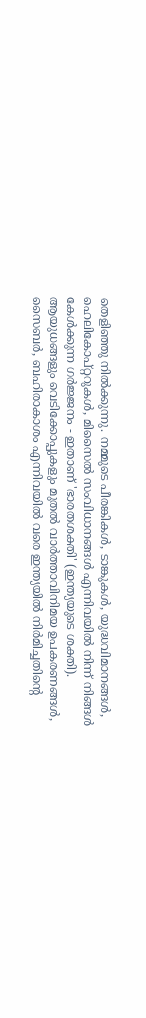തെളിഞ്ഞു നില്‍ക്കുന്നു. നമ്മുടെ പീരങ്കികള്‍, ടാങ്കുകള്‍, യുദ്ധവിമാനങ്ങള്‍, ഹെലികോപ്റ്ററുകള്‍, മിസൈല്‍ സംവിധാനങ്ങള്‍ എന്നിവയില്‍ നിന്ന് നിങ്ങള്‍ കേള്‍ക്കുന്ന ഗര്‍ജ്ജനം - ഇതാണ് 'ഭാരതശക്തി' (ഇന്ത്യയുടെ ശക്തി). ആയുധങ്ങളും വെടിക്കോപ്പുകളും മുതല്‍ വാര്‍ത്താവിനിമയ ഉപകരണങ്ങള്‍, സൈബര്‍, ബഹിരാകാശം എന്നിവയില്‍ വരെ ഇന്ത്യയില്‍ നിര്‍മിച്ചതിന്റെ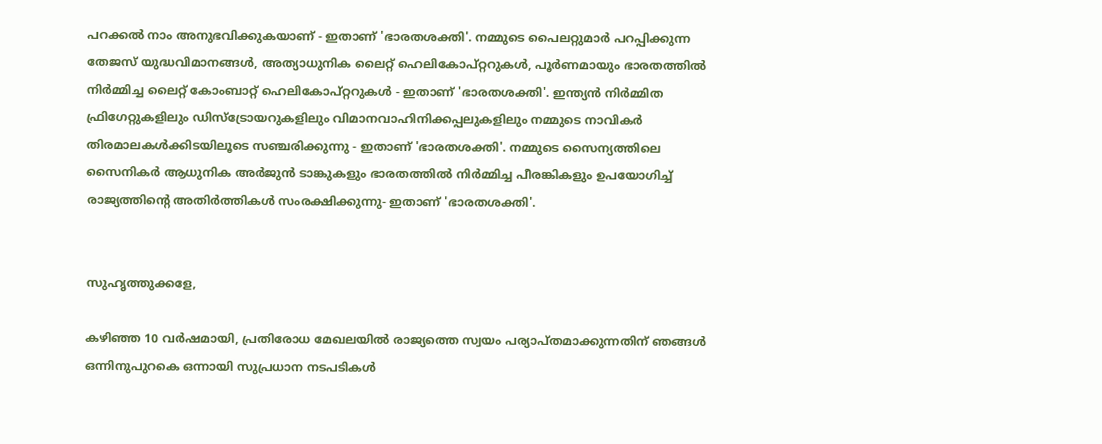പറക്കല്‍ നാം അനുഭവിക്കുകയാണ് - ഇതാണ് 'ഭാരതശക്തി'. നമ്മുടെ പൈലറ്റുമാര്‍ പറപ്പിക്കുന്ന തേജസ് യുദ്ധവിമാനങ്ങള്‍, അത്യാധുനിക ലൈറ്റ് ഹെലികോപ്റ്ററുകള്‍, പൂര്‍ണമായും ഭാരതത്തില്‍ നിര്‍മ്മിച്ച ലൈറ്റ് കോംബാറ്റ് ഹെലികോപ്റ്ററുകള്‍ - ഇതാണ് 'ഭാരതശക്തി'. ഇന്ത്യന്‍ നിര്‍മ്മിത ഫ്രിഗേറ്റുകളിലും ഡിസ്‌ട്രോയറുകളിലും വിമാനവാഹിനിക്കപ്പലുകളിലും നമ്മുടെ നാവികര്‍ തിരമാലകള്‍ക്കിടയിലൂടെ സഞ്ചരിക്കുന്നു - ഇതാണ് 'ഭാരതശക്തി'. നമ്മുടെ സൈന്യത്തിലെ സൈനികര്‍ ആധുനിക അര്‍ജുന്‍ ടാങ്കുകളും ഭാരതത്തില്‍ നിര്‍മ്മിച്ച പീരങ്കികളും ഉപയോഗിച്ച് രാജ്യത്തിന്റെ അതിര്‍ത്തികള്‍ സംരക്ഷിക്കുന്നു- ഇതാണ് 'ഭാരതശക്തി'.


സുഹൃത്തുക്കളേ,

കഴിഞ്ഞ 10 വര്‍ഷമായി, പ്രതിരോധ മേഖലയില്‍ രാജ്യത്തെ സ്വയം പര്യാപ്തമാക്കുന്നതിന് ഞങ്ങള്‍ ഒന്നിനുപുറകെ ഒന്നായി സുപ്രധാന നടപടികള്‍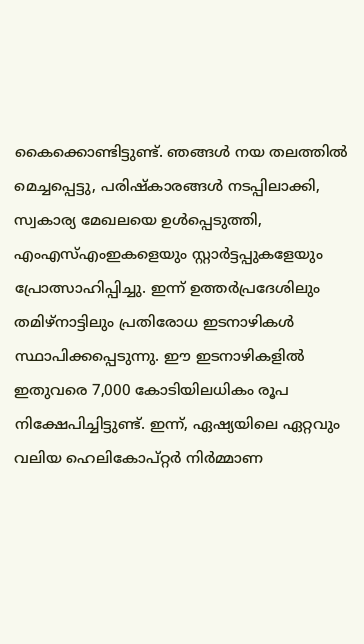കൈക്കൊണ്ടിട്ടുണ്ട്. ഞങ്ങള്‍ നയ തലത്തില്‍ മെച്ചപ്പെട്ടു, പരിഷ്‌കാരങ്ങള്‍ നടപ്പിലാക്കി, സ്വകാര്യ മേഖലയെ ഉള്‍പ്പെടുത്തി, എംഎസ്എംഇകളെയും സ്റ്റാര്‍ട്ടപ്പുകളേയും പ്രോത്സാഹിപ്പിച്ചു. ഇന്ന് ഉത്തര്‍പ്രദേശിലും തമിഴ്നാട്ടിലും പ്രതിരോധ ഇടനാഴികള്‍ സ്ഥാപിക്കപ്പെടുന്നു. ഈ ഇടനാഴികളില്‍ ഇതുവരെ 7,000 കോടിയിലധികം രൂപ നിക്ഷേപിച്ചിട്ടുണ്ട്. ഇന്ന്, ഏഷ്യയിലെ ഏറ്റവും വലിയ ഹെലികോപ്റ്റര്‍ നിര്‍മ്മാണ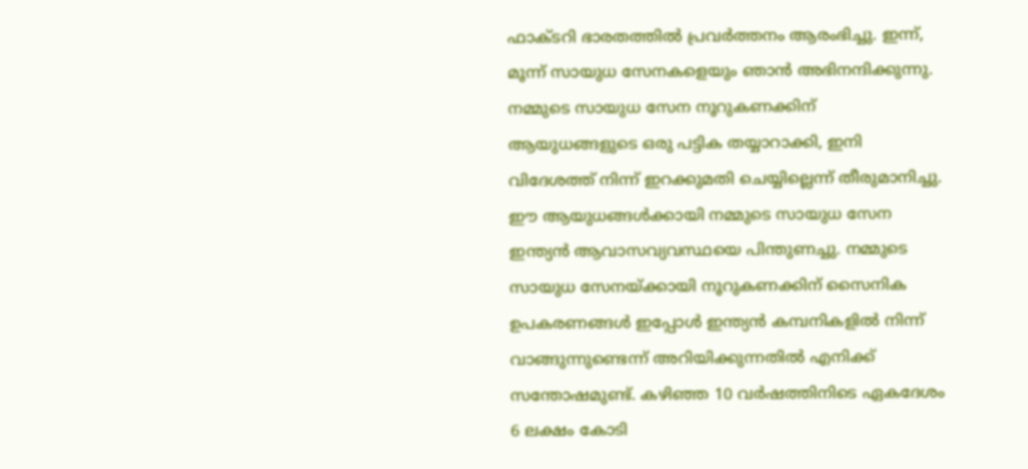ഫാക്ടറി ഭാരതത്തില്‍ പ്രവര്‍ത്തനം ആരംഭിച്ചു. ഇന്ന്, മൂന്ന് സായുധ സേനകളെയും ഞാന്‍ അഭിനന്ദിക്കുന്നു. നമ്മുടെ സായുധ സേന നൂറുകണക്കിന് ആയുധങ്ങളുടെ ഒരു പട്ടിക തയ്യാറാക്കി, ഇനി വിദേശത്ത് നിന്ന് ഇറക്കുമതി ചെയ്യില്ലെന്ന് തീരുമാനിച്ചു. ഈ ആയുധങ്ങള്‍ക്കായി നമ്മുടെ സായുധ സേന ഇന്ത്യന്‍ ആവാസവ്യവസ്ഥയെ പിന്തുണച്ചു. നമ്മുടെ സായുധ സേനയ്ക്കായി നൂറുകണക്കിന് സൈനിക ഉപകരണങ്ങള്‍ ഇപ്പോള്‍ ഇന്ത്യന്‍ കമ്പനികളില്‍ നിന്ന് വാങ്ങുന്നുണ്ടെന്ന് അറിയിക്കുന്നതില്‍ എനിക്ക് സന്തോഷമുണ്ട്. കഴിഞ്ഞ 10 വര്‍ഷത്തിനിടെ ഏകദേശം 6 ലക്ഷം കോടി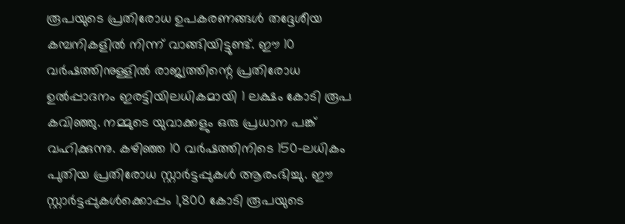രൂപയുടെ പ്രതിരോധ ഉപകരണങ്ങള്‍ തദ്ദേശീയ കമ്പനികളില്‍ നിന്ന് വാങ്ങിയിട്ടുണ്ട്. ഈ 10 വര്‍ഷത്തിനുള്ളില്‍ രാജ്യത്തിന്റെ പ്രതിരോധ ഉല്‍പ്പാദനം ഇരട്ടിയിലധികമായി 1 ലക്ഷം കോടി രൂപ കവിഞ്ഞു. നമ്മുടെ യുവാക്കളും ഒരു പ്രധാന പങ്ക് വഹിക്കുന്നു. കഴിഞ്ഞ 10 വര്‍ഷത്തിനിടെ 150-ലധികം പുതിയ പ്രതിരോധ സ്റ്റാര്‍ട്ടപ്പുകള്‍ ആരംഭിച്ചു. ഈ സ്റ്റാര്‍ട്ടപ്പുകള്‍ക്കൊപ്പം 1,800 കോടി രൂപയുടെ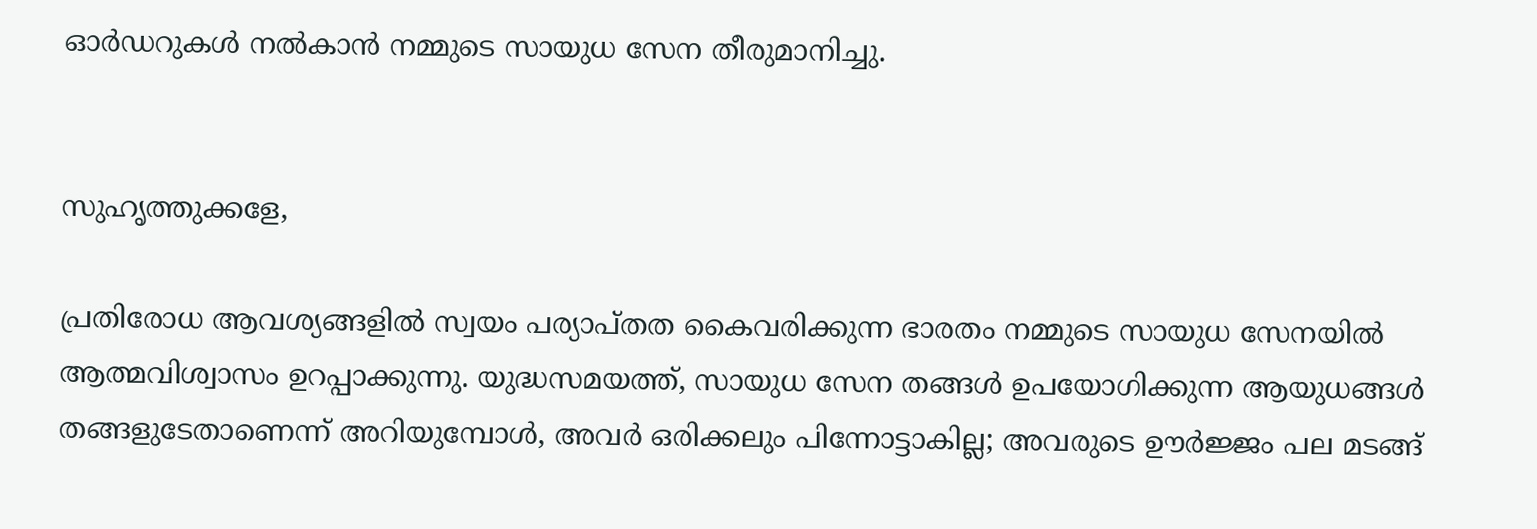ഓര്‍ഡറുകള്‍ നല്‍കാന്‍ നമ്മുടെ സായുധ സേന തീരുമാനിച്ചു.


സുഹൃത്തുക്കളേ,

പ്രതിരോധ ആവശ്യങ്ങളില്‍ സ്വയം പര്യാപ്തത കൈവരിക്കുന്ന ഭാരതം നമ്മുടെ സായുധ സേനയില്‍ ആത്മവിശ്വാസം ഉറപ്പാക്കുന്നു. യുദ്ധസമയത്ത്, സായുധ സേന തങ്ങള്‍ ഉപയോഗിക്കുന്ന ആയുധങ്ങള്‍ തങ്ങളുടേതാണെന്ന് അറിയുമ്പോള്‍, അവര്‍ ഒരിക്കലും പിന്നോട്ടാകില്ല; അവരുടെ ഊര്‍ജ്ജം പല മടങ്ങ്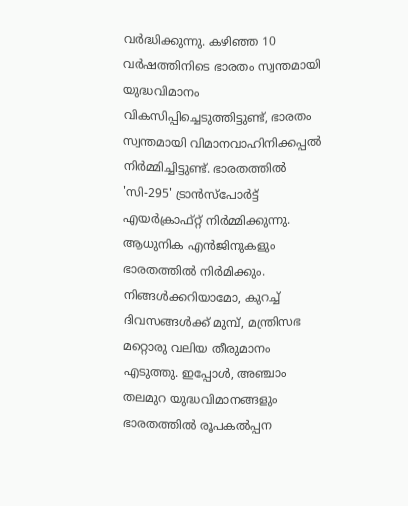വര്‍ദ്ധിക്കുന്നു. കഴിഞ്ഞ 10 വര്‍ഷത്തിനിടെ ഭാരതം സ്വന്തമായി യുദ്ധവിമാനം വികസിപ്പിച്ചെടുത്തിട്ടുണ്ട്, ഭാരതം സ്വന്തമായി വിമാനവാഹിനിക്കപ്പല്‍ നിര്‍മ്മിച്ചിട്ടുണ്ട്. ഭാരതത്തില്‍ 'സി-295' ട്രാന്‍സ്‌പോര്‍ട്ട് എയര്‍ക്രാഫ്റ്റ് നിര്‍മ്മിക്കുന്നു. ആധുനിക എന്‍ജിനുകളും ഭാരതത്തില്‍ നിര്‍മിക്കും. നിങ്ങള്‍ക്കറിയാമോ, കുറച്ച് ദിവസങ്ങള്‍ക്ക് മുമ്പ്, മന്ത്രിസഭ മറ്റൊരു വലിയ തീരുമാനം എടുത്തു. ഇപ്പോള്‍, അഞ്ചാം തലമുറ യുദ്ധവിമാനങ്ങളും ഭാരതത്തില്‍ രൂപകല്‍പ്പന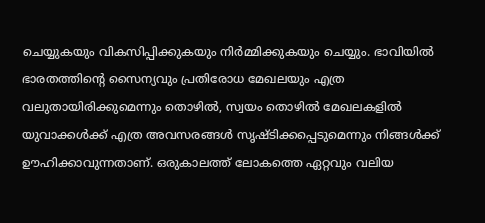ചെയ്യുകയും വികസിപ്പിക്കുകയും നിര്‍മ്മിക്കുകയും ചെയ്യും. ഭാവിയില്‍ ഭാരതത്തിന്റെ സൈന്യവും പ്രതിരോധ മേഖലയും എത്ര വലുതായിരിക്കുമെന്നും തൊഴില്‍, സ്വയം തൊഴില്‍ മേഖലകളില്‍ യുവാക്കള്‍ക്ക് എത്ര അവസരങ്ങള്‍ സൃഷ്ടിക്കപ്പെടുമെന്നും നിങ്ങള്‍ക്ക് ഊഹിക്കാവുന്നതാണ്. ഒരുകാലത്ത് ലോകത്തെ ഏറ്റവും വലിയ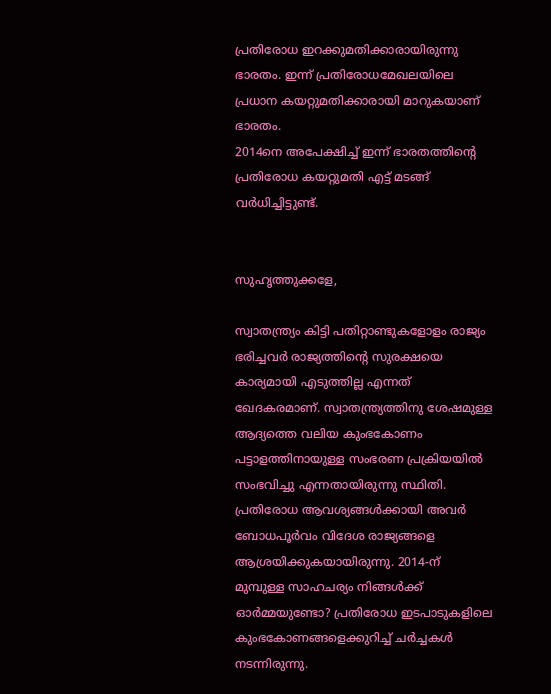പ്രതിരോധ ഇറക്കുമതിക്കാരായിരുന്നു ഭാരതം. ഇന്ന് പ്രതിരോധമേഖലയിലെ പ്രധാന കയറ്റുമതിക്കാരായി മാറുകയാണ് ഭാരതം.
2014നെ അപേക്ഷിച്ച് ഇന്ന് ഭാരതത്തിന്റെ പ്രതിരോധ കയറ്റുമതി എട്ട് മടങ്ങ് വര്‍ധിച്ചിട്ടുണ്ട്.


സുഹൃത്തുക്കളേ,

സ്വാതന്ത്ര്യം കിട്ടി പതിറ്റാണ്ടുകളോളം രാജ്യം ഭരിച്ചവര്‍ രാജ്യത്തിന്റെ സുരക്ഷയെ കാര്യമായി എടുത്തില്ല എന്നത് ഖേദകരമാണ്. സ്വാതന്ത്ര്യത്തിനു ശേഷമുള്ള ആദ്യത്തെ വലിയ കുംഭകോണം പട്ടാളത്തിനായുള്ള സംഭരണ പ്രക്രിയയില്‍ സംഭവിച്ചു എന്നതായിരുന്നു സ്ഥിതി. പ്രതിരോധ ആവശ്യങ്ങള്‍ക്കായി അവര്‍ ബോധപൂര്‍വം വിദേശ രാജ്യങ്ങളെ ആശ്രയിക്കുകയായിരുന്നു. 2014-ന് മുമ്പുള്ള സാഹചര്യം നിങ്ങള്‍ക്ക് ഓര്‍മ്മയുണ്ടോ? പ്രതിരോധ ഇടപാടുകളിലെ കുംഭകോണങ്ങളെക്കുറിച്ച് ചര്‍ച്ചകള്‍ നടന്നിരുന്നു.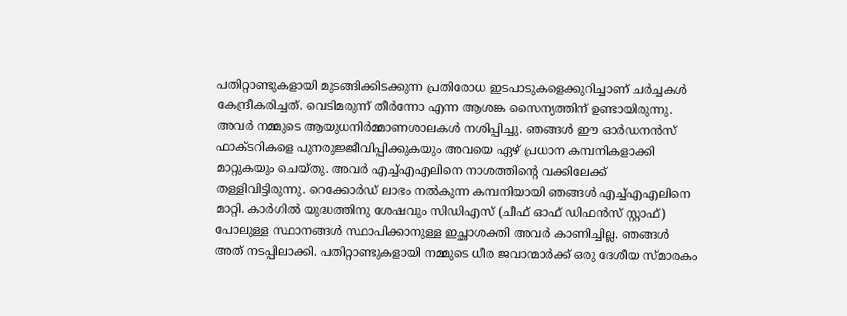പതിറ്റാണ്ടുകളായി മുടങ്ങിക്കിടക്കുന്ന പ്രതിരോധ ഇടപാടുകളെക്കുറിച്ചാണ് ചര്‍ച്ചകള്‍ കേന്ദ്രീകരിച്ചത്. വെടിമരുന്ന് തീര്‍ന്നോ എന്ന ആശങ്ക സൈന്യത്തിന് ഉണ്ടായിരുന്നു. അവര്‍ നമ്മുടെ ആയുധനിര്‍മ്മാണശാലകള്‍ നശിപ്പിച്ചു. ഞങ്ങള്‍ ഈ ഓര്‍ഡനന്‍സ് ഫാക്ടറികളെ പുനരുജ്ജീവിപ്പിക്കുകയും അവയെ ഏഴ് പ്രധാന കമ്പനികളാക്കി മാറ്റുകയും ചെയ്തു. അവര്‍ എച്ച്എഎലിനെ നാശത്തിന്റെ വക്കിലേക്ക് തള്ളിവിട്ടിരുന്നു. റെക്കോര്‍ഡ് ലാഭം നല്‍കുന്ന കമ്പനിയായി ഞങ്ങള്‍ എച്ച്എഎലിനെ മാറ്റി. കാര്‍ഗില്‍ യുദ്ധത്തിനു ശേഷവും സിഡിഎസ് (ചീഫ് ഓഫ് ഡിഫന്‍സ് സ്റ്റാഫ്) പോലുള്ള സ്ഥാനങ്ങള്‍ സ്ഥാപിക്കാനുള്ള ഇച്ഛാശക്തി അവര്‍ കാണിച്ചില്ല. ഞങ്ങള്‍ അത് നടപ്പിലാക്കി. പതിറ്റാണ്ടുകളായി നമ്മുടെ ധീര ജവാന്മാര്‍ക്ക് ഒരു ദേശീയ സ്മാരകം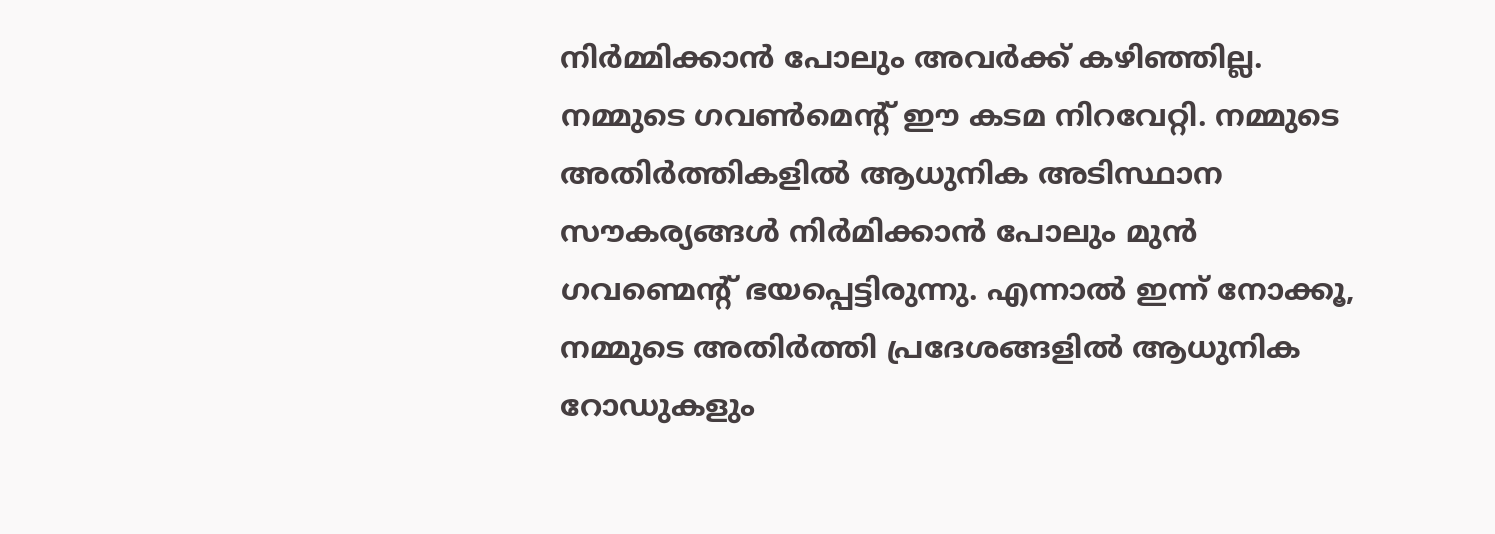നിര്‍മ്മിക്കാന്‍ പോലും അവര്‍ക്ക് കഴിഞ്ഞില്ല. നമ്മുടെ ഗവണ്‍മെന്റ് ഈ കടമ നിറവേറ്റി. നമ്മുടെ അതിര്‍ത്തികളില്‍ ആധുനിക അടിസ്ഥാന സൗകര്യങ്ങള്‍ നിര്‍മിക്കാന്‍ പോലും മുന്‍ ഗവണ്മെന്റ് ഭയപ്പെട്ടിരുന്നു. എന്നാല്‍ ഇന്ന് നോക്കൂ, നമ്മുടെ അതിര്‍ത്തി പ്രദേശങ്ങളില്‍ ആധുനിക റോഡുകളും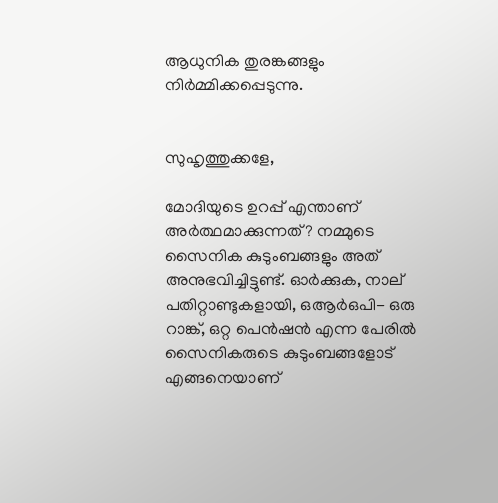ആധുനിക തുരങ്കങ്ങളും നിര്‍മ്മിക്കപ്പെടുന്നു.


സുഹൃത്തുക്കളേ,

മോദിയുടെ ഉറപ്പ് എന്താണ് അര്‍ത്ഥമാക്കുന്നത്? നമ്മുടെ സൈനിക കുടുംബങ്ങളും അത് അനുഭവിച്ചിട്ടുണ്ട്. ഓര്‍ക്കുക, നാല് പതിറ്റാണ്ടുകളായി, ഒആര്‍ഒപി- ഒരു റാങ്ക്, ഒറ്റ പെന്‍ഷന്‍ എന്ന പേരില്‍ സൈനികരുടെ കുടുംബങ്ങളോട് എങ്ങനെയാണ്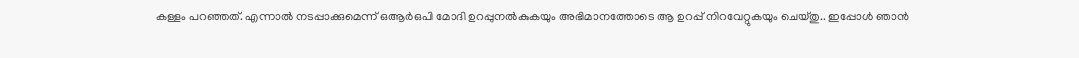കള്ളം പറഞ്ഞത്. എന്നാല്‍ നടപ്പാക്കുമെന്ന് ഒആര്‍ഒപി മോദി ഉറപ്പുനല്‍കുകയും അഭിമാനത്തോടെ ആ ഉറപ്പ് നിറവേറ്റുകയും ചെയ്തു.. ഇപ്പോള്‍ ഞാന്‍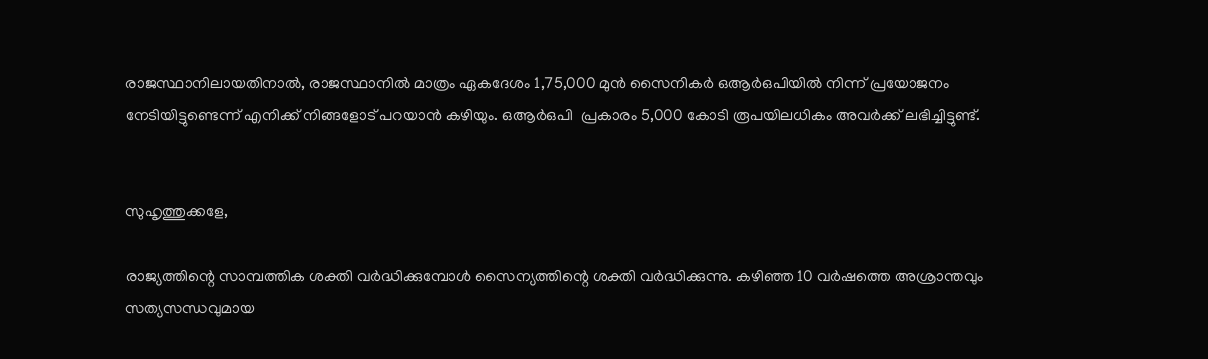രാജസ്ഥാനിലായതിനാല്‍, രാജസ്ഥാനില്‍ മാത്രം ഏകദേശം 1,75,000 മുന്‍ സൈനികര്‍ ഒആര്‍ഒപിയില്‍ നിന്ന് പ്രയോജനം നേടിയിട്ടുണ്ടെന്ന് എനിക്ക് നിങ്ങളോട് പറയാന്‍ കഴിയും. ഒആര്‍ഒപി  പ്രകാരം 5,000 കോടി രൂപയിലധികം അവര്‍ക്ക് ലഭിച്ചിട്ടുണ്ട്.


സുഹൃത്തുക്കളേ,

രാജ്യത്തിന്റെ സാമ്പത്തിക ശക്തി വര്‍ദ്ധിക്കുമ്പോള്‍ സൈന്യത്തിന്റെ ശക്തി വര്‍ദ്ധിക്കുന്നു. കഴിഞ്ഞ 10 വര്‍ഷത്തെ അശ്രാന്തവും സത്യസന്ധവുമായ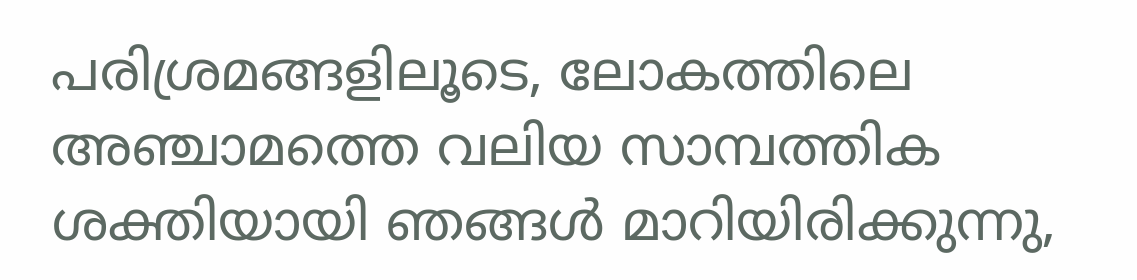പരിശ്രമങ്ങളിലൂടെ, ലോകത്തിലെ അഞ്ചാമത്തെ വലിയ സാമ്പത്തിക ശക്തിയായി ഞങ്ങള്‍ മാറിയിരിക്കുന്നു,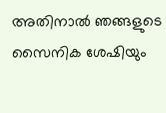അതിനാല്‍ ഞങ്ങളുടെ സൈനിക ശേഷിയും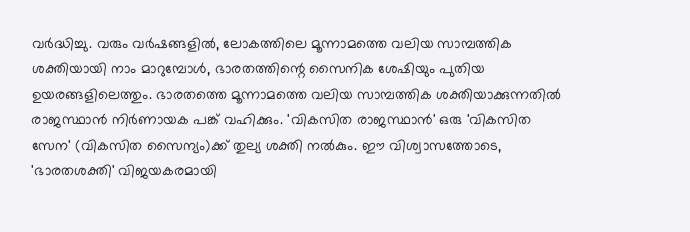വര്‍ദ്ധിച്ചു. വരും വര്‍ഷങ്ങളില്‍, ലോകത്തിലെ മൂന്നാമത്തെ വലിയ സാമ്പത്തിക ശക്തിയായി നാം മാറുമ്പോള്‍, ഭാരതത്തിന്റെ സൈനിക ശേഷിയും പുതിയ ഉയരങ്ങളിലെത്തും. ഭാരതത്തെ മൂന്നാമത്തെ വലിയ സാമ്പത്തിക ശക്തിയാക്കുന്നതില്‍ രാജസ്ഥാന്‍ നിര്‍ണായക പങ്ക് വഹിക്കും. 'വികസിത രാജസ്ഥാന്‍' ഒരു 'വികസിത സേന' (വികസിത സൈന്യം)ക്ക് തുല്യ ശക്തി നല്‍കും. ഈ വിശ്വാസത്തോടെ, 'ഭാരതശക്തി' വിജയകരമായി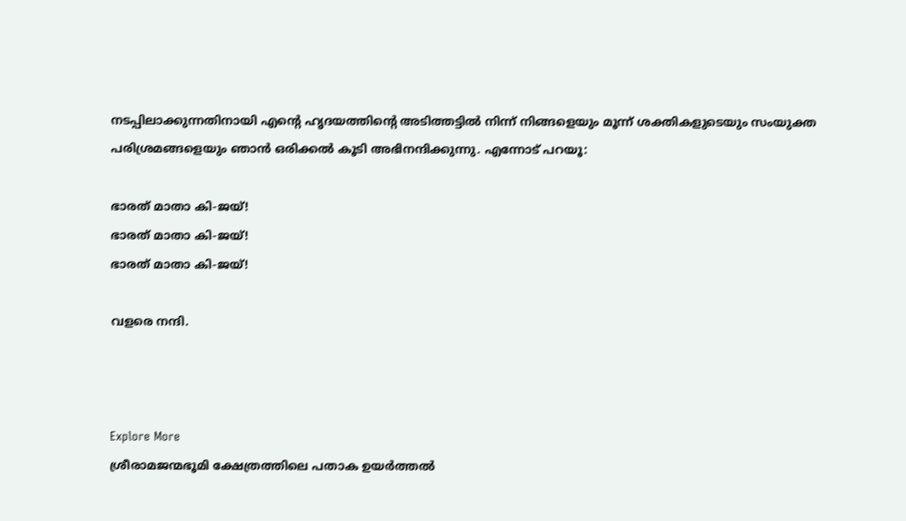നടപ്പിലാക്കുന്നതിനായി എന്റെ ഹൃദയത്തിന്റെ അടിത്തട്ടില്‍ നിന്ന് നിങ്ങളെയും മൂന്ന് ശക്തികളുടെയും സംയുക്ത പരിശ്രമങ്ങളെയും ഞാന്‍ ഒരിക്കല്‍ കൂടി അഭിനന്ദിക്കുന്നു. എന്നോട് പറയൂ:

ഭാരത് മാതാ കി-ജയ്!
ഭാരത് മാതാ കി-ജയ്!
ഭാരത് മാതാ കി-ജയ്!

വളരെ നന്ദി.



Explore More
ശ്രീരാമജന്മഭൂമി ക്ഷേത്രത്തിലെ പതാക ഉയർത്തൽ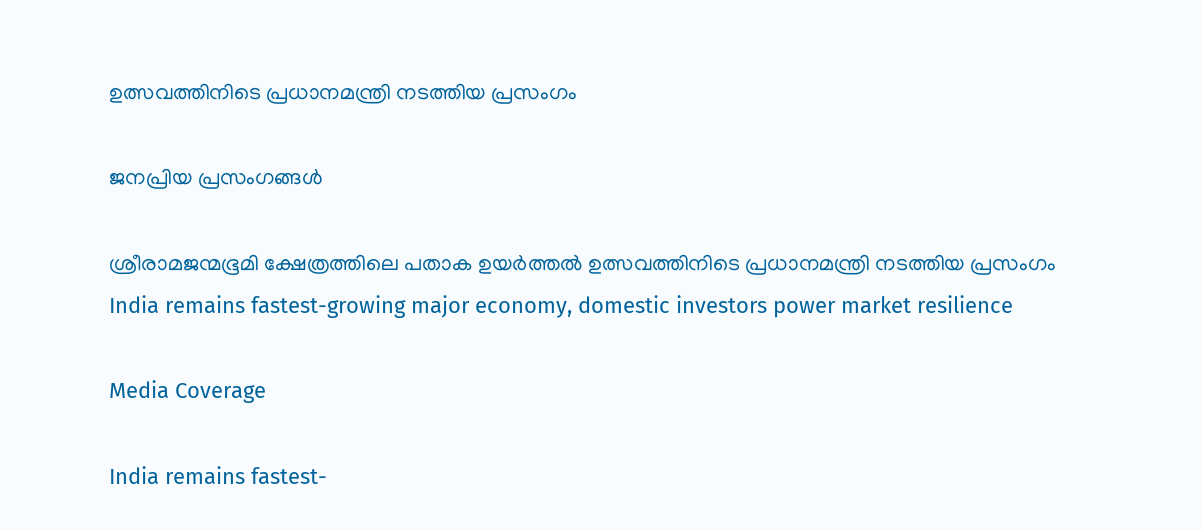ഉത്സവത്തിനിടെ പ്രധാനമന്ത്രി നടത്തിയ പ്രസംഗം

ജനപ്രിയ പ്രസംഗങ്ങൾ

ശ്രീരാമജന്മഭൂമി ക്ഷേത്രത്തിലെ പതാക ഉയർത്തൽ ഉത്സവത്തിനിടെ പ്രധാനമന്ത്രി നടത്തിയ പ്രസംഗം
India remains fastest-growing major economy, domestic investors power market resilience

Media Coverage

India remains fastest-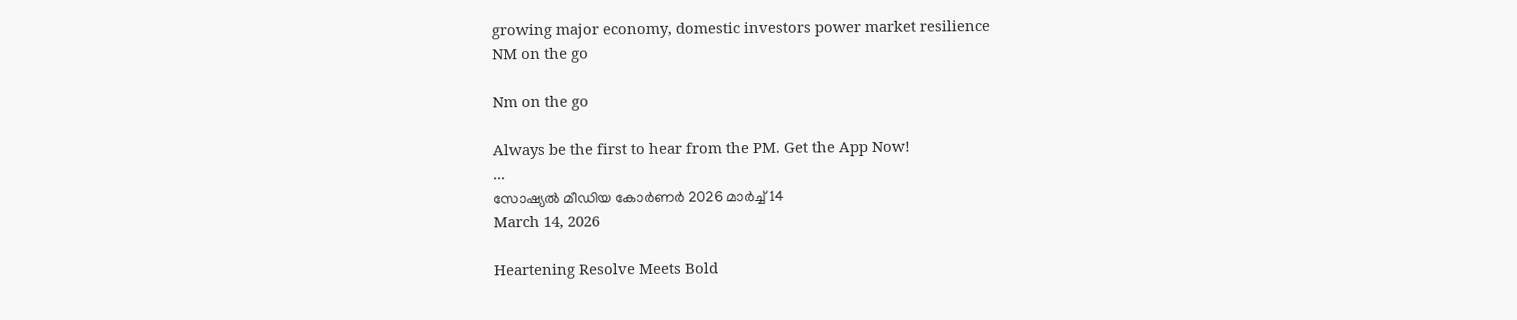growing major economy, domestic investors power market resilience
NM on the go

Nm on the go

Always be the first to hear from the PM. Get the App Now!
...
സോഷ്യൽ മീഡിയ കോർണർ 2026 മാർച്ച് 14
March 14, 2026

Heartening Resolve Meets Bold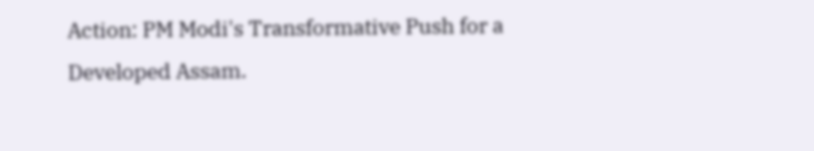Action: PM Modi's Transformative Push for a Developed Assam.